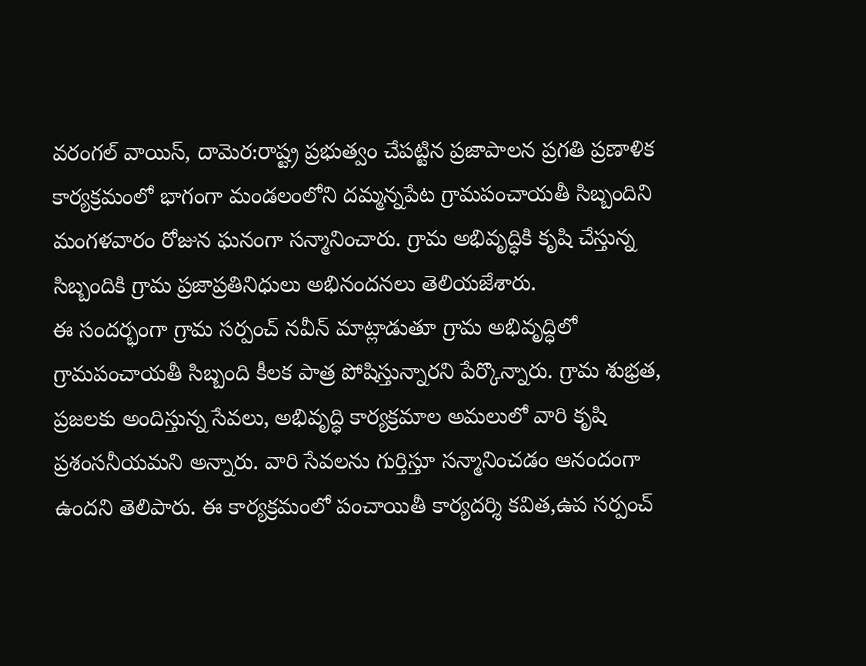వరంగల్ వాయిస్, దామెర:రాష్ట్ర ప్రభుత్వం చేపట్టిన ప్రజాపాలన ప్రగతి ప్రణాళిక కార్యక్రమంలో భాగంగా మండలంలోని దమ్మన్నపేట గ్రామపంచాయతీ సిబ్బందిని మంగళవారం రోజున ఘనంగా సన్మానించారు. గ్రామ అభివృద్ధికి కృషి చేస్తున్న సిబ్బందికి గ్రామ ప్రజాప్రతినిధులు అభినందనలు తెలియజేశారు.
ఈ సందర్భంగా గ్రామ సర్పంచ్ నవీన్ మాట్లాడుతూ గ్రామ అభివృద్ధిలో గ్రామపంచాయతీ సిబ్బంది కీలక పాత్ర పోషిస్తున్నారని పేర్కొన్నారు. గ్రామ శుభ్రత, ప్రజలకు అందిస్తున్న సేవలు, అభివృద్ధి కార్యక్రమాల అమలులో వారి కృషి ప్రశంసనీయమని అన్నారు. వారి సేవలను గుర్తిస్తూ సన్మానించడం ఆనందంగా ఉందని తెలిపారు. ఈ కార్యక్రమంలో పంచాయితీ కార్యదర్శి కవిత,ఉప సర్పంచ్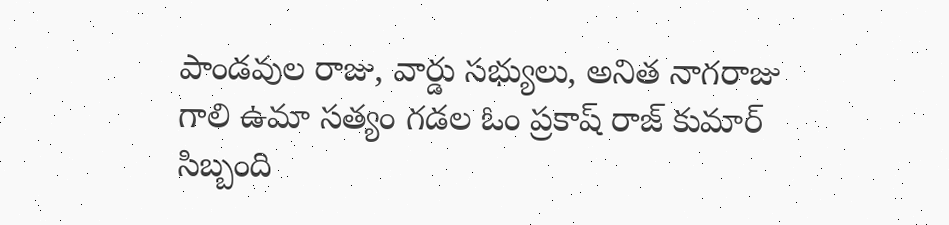పాండవుల రాజు, వార్డు సభ్యులు, అనిత నాగరాజు గాలి ఉమా సత్యం గడల ఓం ప్రకాష్ రాజ్ కుమార్ సిబ్బంది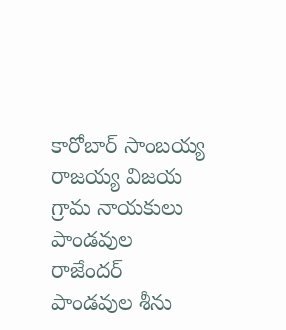కారోబార్ సాంబయ్య రాజయ్య విజయ గ్రామ నాయకులు పాండవుల రాజేందర్ పాండవుల శీను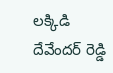లక్కిడి దేవేందర్ రెడ్డి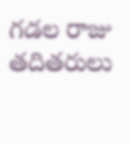గడల రాజు తదితరులు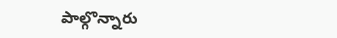పాల్గొన్నారు